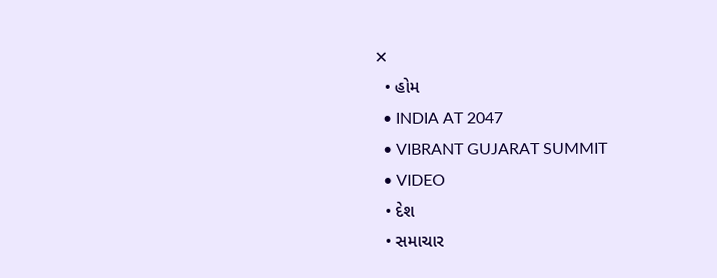✕
  • હોમ
  • INDIA AT 2047
  • VIBRANT GUJARAT SUMMIT
  • VIDEO
  • દેશ
  • સમાચાર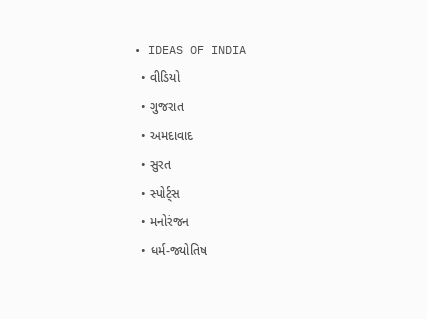• IDEAS OF INDIA
  • વીડિયો
  • ગુજરાત
  • અમદાવાદ
  • સુરત
  • સ્પોર્ટ્સ
  • મનોરંજન
  • ધર્મ-જ્યોતિષ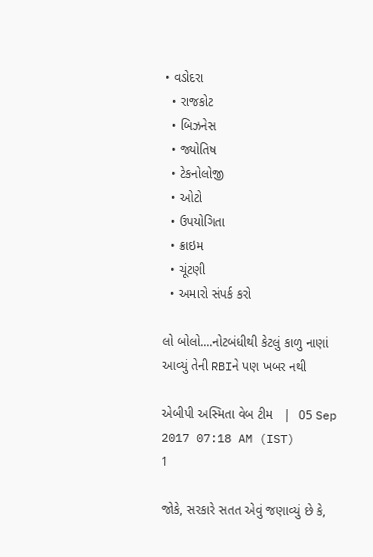• વડોદરા
  • રાજકોટ
  • બિઝનેસ
  • જ્યોતિષ
  • ટેકનોલોજી
  • ઓટો
  • ઉપયોગિતા
  • ક્રાઇમ
  • ચૂંટણી
  • અમારો સંપર્ક કરો

લો બોલો....નોટબંધીથી કેટલું કાળુ નાણાં આવ્યું તેની RBIને પણ ખબર નથી

એબીપી અસ્મિતા વેબ ટીમ   |  05 Sep 2017 07:18 AM (IST)
1

જોકે, સરકારે સતત એવું જણાવ્યું છે કે,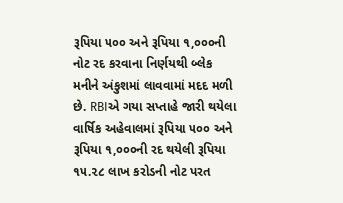રૂપિયા ૫૦૦ અને રૂપિયા ૧,૦૦૦ની નોટ રદ કરવાના નિર્ણયથી બ્લેક મનીને અંકુશમાં લાવવામાં મદદ મળી છે. RBIએ ગયા સપ્તાહે જારી થયેલા વાર્ષિક અહેવાલમાં રૂપિયા ૫૦૦ અને રૂપિયા ૧,૦૦૦ની રદ થયેલી રૂપિયા ૧૫.૨૮ લાખ કરોડની નોટ પરત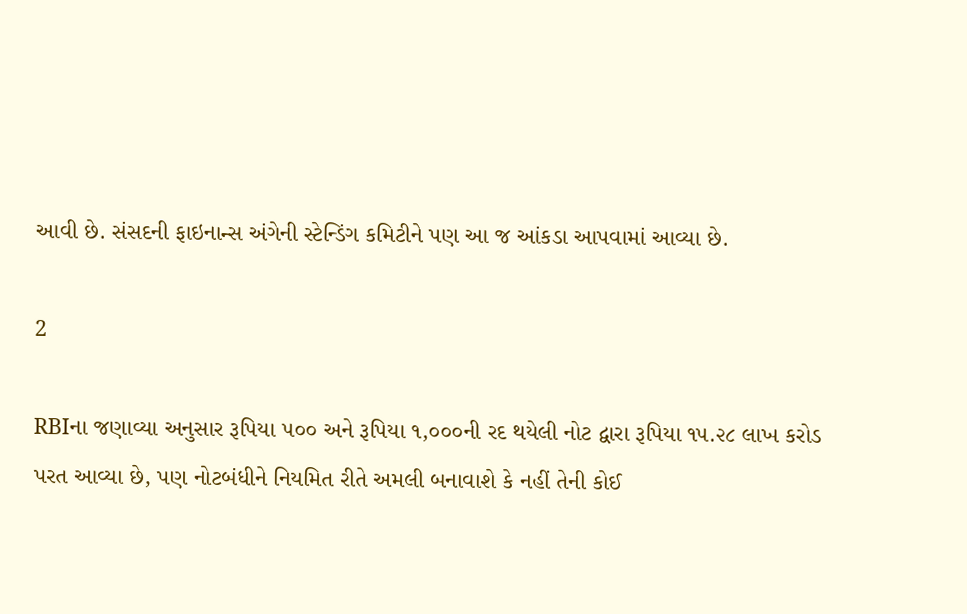આવી છે. સંસદની ફાઇનાન્સ અંગેની સ્ટેન્ડિંગ કમિટીને પણ આ જ આંકડા આપવામાં આવ્યા છે.

2

RBIના જણાવ્યા અનુસાર રૂપિયા ૫૦૦ અને રૂપિયા ૧,૦૦૦ની રદ થયેલી નોટ દ્વારા રૂપિયા ૧૫.૨૮ લાખ કરોડ પરત આવ્યા છે, પણ નોટબંધીને નિયમિત રીતે અમલી બનાવાશે કે નહીં તેની કોઈ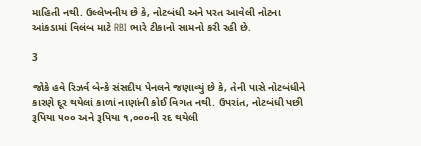માહિતી નથી. ઉલ્લેખનીય છે કે, નોટબંધી અને પરત આવેલી નોટના આંકડામાં વિલંબ માટે RBI ભારે ટીકાનો સામનો કરી રહી છે.

3

જોકે હવે રિઝર્વ બેન્કે સંસદીય પેનલને જણાવ્યું છે કે, તેની પાસે નોટબંધીને કારણે દૂર થયેલાં કાળાં નાણાંની કોઈ વિગત નથી. ઉપરાંત, નોટબંધી પછી રૂપિયા ૫૦૦ અને રૂપિયા ૧,૦૦૦ની રદ થયેલી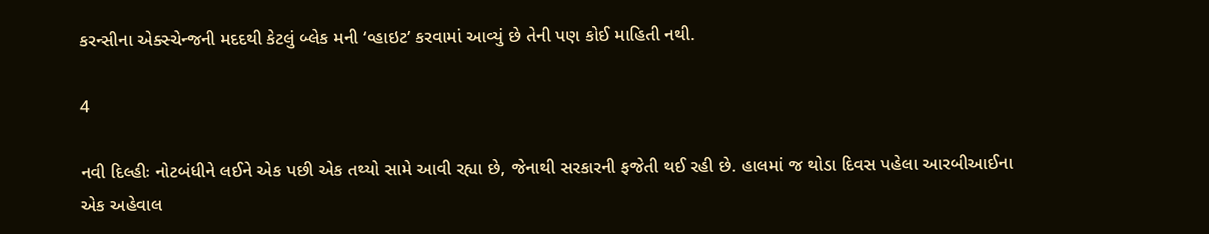કરન્સીના એક્સ્ચેન્જની મદદથી કેટલું બ્લેક મની ‘વ્હાઇટ’ કરવામાં આવ્યું છે તેની પણ કોઈ માહિતી નથી.

4

નવી દિલ્હીઃ નોટબંધીને લઈને એક પછી એક તથ્યો સામે આવી રહ્યા છે, જેનાથી સરકારની ફજેતી થઈ રહી છે. હાલમાં જ થોડા દિવસ પહેલા આરબીઆઈના એક અહેવાલ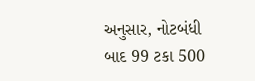અનુસાર, નોટબંધી બાદ 99 ટકા 500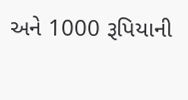અને 1000 રૂપિયાની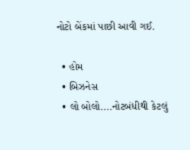નોટો બેંકમાં પાછી આવી ગઈ.

  • હોમ
  • બિઝનેસ
  • લો બોલો....નોટબંધીથી કેટલું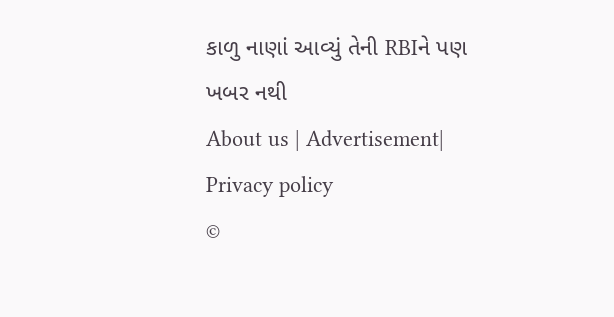કાળુ નાણાં આવ્યું તેની RBIને પણ ખબર નથી
About us | Advertisement| Privacy policy
©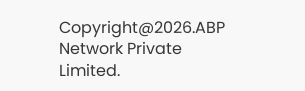Copyright@2026.ABP Network Private Limited.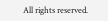All rights reserved.